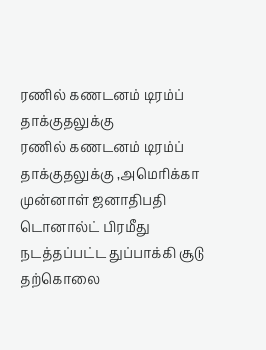ரணில் கணடனம் டிரம்ப் தாக்குதலுக்கு
ரணில் கணடனம் டிரம்ப் தாக்குதலுக்கு ,அமெரிக்கா முன்னாள் ஜனாதிபதி டொனால்ட் பிரமீது நடத்தப்பட்ட துப்பாக்கி சூடு தற்கொலை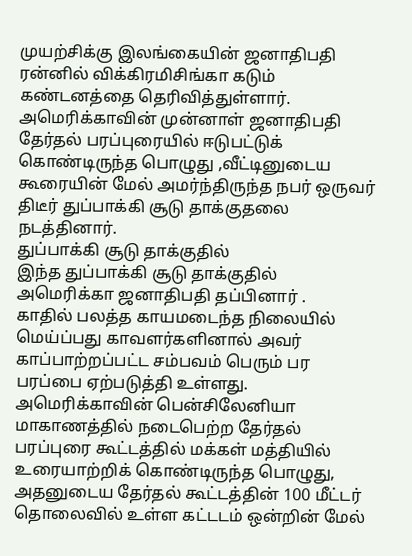முயற்சிக்கு இலங்கையின் ஜனாதிபதி ரன்னில் விக்கிரமிசிங்கா கடும் கண்டனத்தை தெரிவித்துள்ளார்.
அமெரிக்காவின் முன்னாள் ஜனாதிபதி தேர்தல் பரப்புரையில் ஈடுபட்டுக் கொண்டிருந்த பொழுது ,வீட்டினுடைய கூரையின் மேல் அமர்ந்திருந்த நபர் ஒருவர் திடீர் துப்பாக்கி சூடு தாக்குதலை நடத்தினார்.
துப்பாக்கி சூடு தாக்குதில்
இந்த துப்பாக்கி சூடு தாக்குதில் அமெரிக்கா ஜனாதிபதி தப்பினார் .
காதில் பலத்த காயமடைந்த நிலையில் மெய்ப்பது காவளர்களினால் அவர் காப்பாற்றப்பட்ட சம்பவம் பெரும் பர பரப்பை ஏற்படுத்தி உள்ளது.
அமெரிக்காவின் பென்சிலேனியா மாகாணத்தில் நடைபெற்ற தேர்தல் பரப்புரை கூட்டத்தில் மக்கள் மத்தியில் உரையாற்றிக் கொண்டிருந்த பொழுது,
அதனுடைய தேர்தல் கூட்டத்தின் 100 மீட்டர் தொலைவில் உள்ள கட்டடம் ஒன்றின் மேல்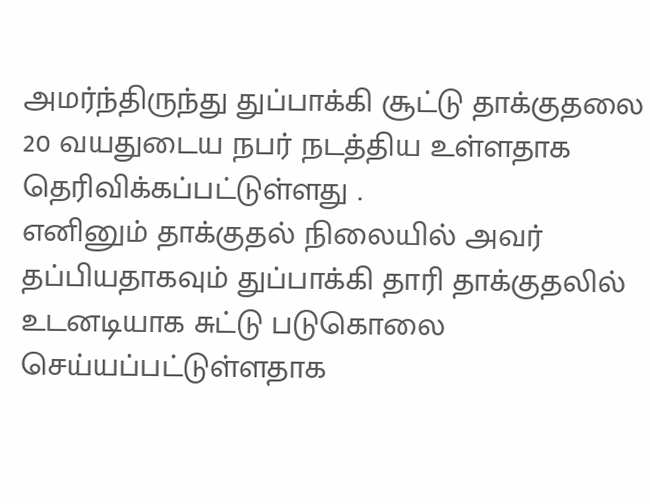அமர்ந்திருந்து துப்பாக்கி சூட்டு தாக்குதலை 20 வயதுடைய நபர் நடத்திய உள்ளதாக தெரிவிக்கப்பட்டுள்ளது .
எனினும் தாக்குதல் நிலையில் அவர் தப்பியதாகவும் துப்பாக்கி தாரி தாக்குதலில் உடனடியாக சுட்டு படுகொலை செய்யப்பட்டுள்ளதாக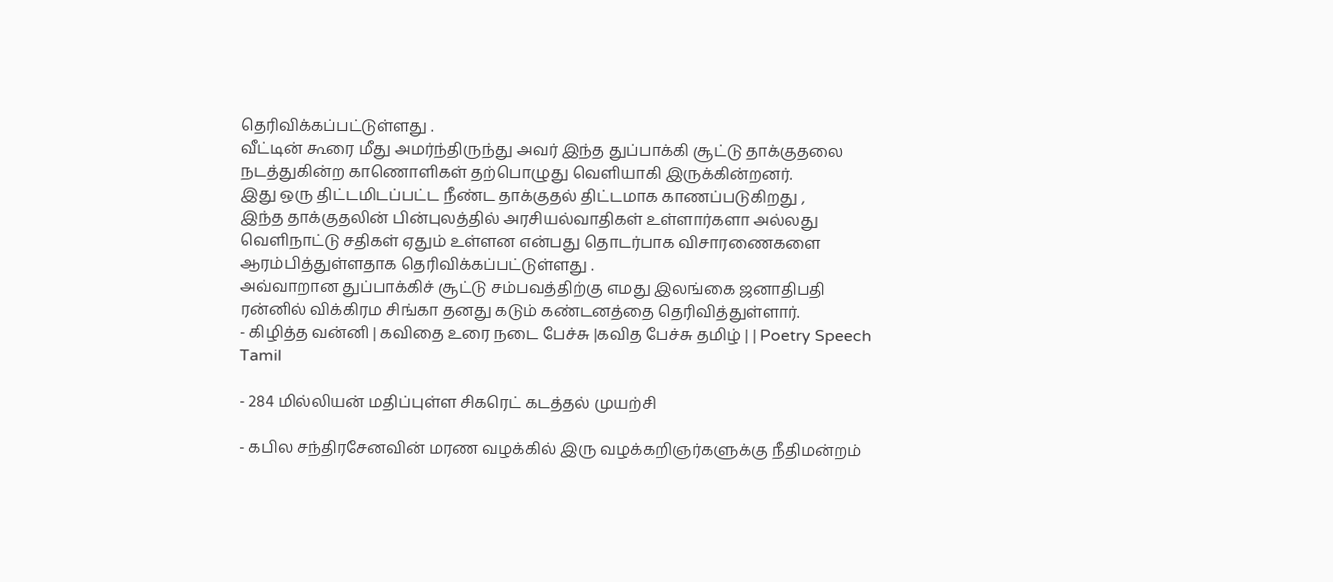தெரிவிக்கப்பட்டுள்ளது .
வீட்டின் கூரை மீது அமர்ந்திருந்து அவர் இந்த துப்பாக்கி சூட்டு தாக்குதலை நடத்துகின்ற காணொளிகள் தற்பொழுது வெளியாகி இருக்கின்றனர்.
இது ஒரு திட்டமிடப்பட்ட நீண்ட தாக்குதல் திட்டமாக காணப்படுகிறது ,
இந்த தாக்குதலின் பின்புலத்தில் அரசியல்வாதிகள் உள்ளார்களா அல்லது வெளிநாட்டு சதிகள் ஏதும் உள்ளன என்பது தொடர்பாக விசாரணைகளை ஆரம்பித்துள்ளதாக தெரிவிக்கப்பட்டுள்ளது .
அவ்வாறான துப்பாக்கிச் சூட்டு சம்பவத்திற்கு எமது இலங்கை ஜனாதிபதி ரன்னில் விக்கிரம சிங்கா தனது கடும் கண்டனத்தை தெரிவித்துள்ளார்.
- கிழித்த வன்னி | கவிதை உரை நடை பேச்சு |கவித பேச்சு தமிழ் | | Poetry Speech Tamil

- 284 மில்லியன் மதிப்புள்ள சிகரெட் கடத்தல் முயற்சி

- கபில சந்திரசேனவின் மரண வழக்கில் இரு வழக்கறிஞர்களுக்கு நீதிமன்றம்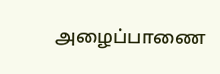அழைப்பாணை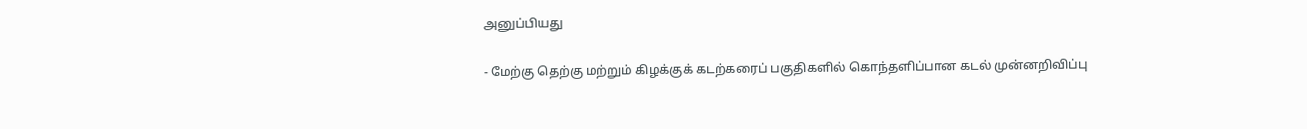அனுப்பியது

- மேற்கு தெற்கு மற்றும் கிழக்குக் கடற்கரைப் பகுதிகளில் கொந்தளிப்பான கடல் முன்னறிவிப்பு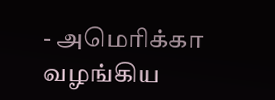- அமெரிக்கா வழங்கிய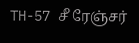TH-57 சீ ரேஞ்சர்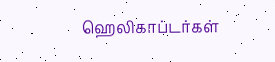ஹெலிகாப்டர்கள்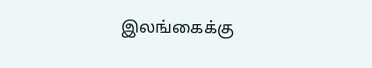இலங்கைக்கு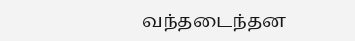வந்தடைந்தன